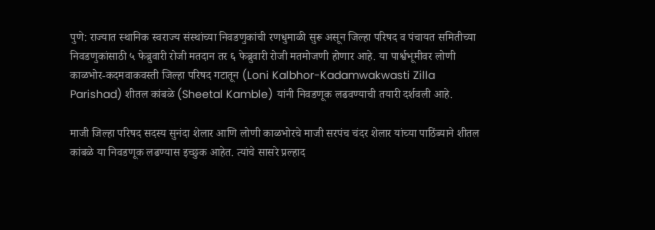पुणे: राज्यात स्थानिक स्वराज्य संस्थांच्या निवडणुकांची रणधुमाळी सुरू असून जिल्हा परिषद व पंचायत समितीच्या निवडणुकांसाठी ५ फेब्रुवारी रोजी मतदान तर ६ फेब्रुवारी रोजी मतमोजणी होणार आहे. या पार्श्वभूमीवर लोणी काळभोर-कदमवाकवस्ती जिल्हा परिषद गटातून (Loni Kalbhor-Kadamwakwasti Zilla Parishad) शीतल कांबळे (Sheetal Kamble) यांनी निवडणूक लढवण्याची तयारी दर्शवली आहे.

माजी जिल्हा परिषद सदस्य सुनंदा शेलार आणि लोणी काळभोरचे माजी सरपंच चंदर शेलार यांच्या पाठिंब्याने शीतल कांबळे या निवडणूक लढण्यास इच्छुक आहेत. त्यांचे सासरे प्रल्हाद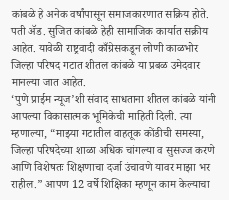कांबळे हे अनेक वर्षांपासून समाजकारणात सक्रिय होते. पती ॲड. सुजित कांबळे हेही सामाजिक कार्यात सक्रीय आहेत. यावेळी राष्ट्रवादी काँग्रेसकडून लोणी काळभोर जिल्हा परिषद गटात शीतल कांबळे या प्रबळ उमेदवार मानल्या जात आहेत.
‘पुणे प्राईम न्यूज’शी संवाद साधताना शीतल कांबळे यांनी आपल्या विकासात्मक भूमिकेची माहिती दिली. त्या म्हणाल्या, “माझ्या गटातील वाहतूक कोंडीची समस्या, जिल्हा परिषदेच्या शाळा अधिक चांगल्या व सुसज्ज करणे आणि विशेषतः शिक्षणाचा दर्जा उंचावणे यावर माझा भर राहील.” आपण 12 वर्षे शिक्षिका म्हणून काम केल्याचा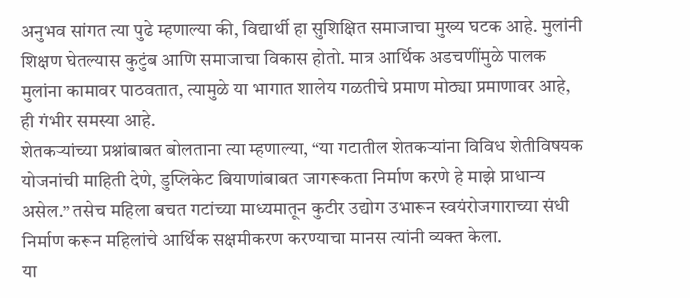अनुभव सांगत त्या पुढे म्हणाल्या की, विद्यार्थी हा सुशिक्षित समाजाचा मुख्य घटक आहे. मुलांनी शिक्षण घेतल्यास कुटुंब आणि समाजाचा विकास होतो. मात्र आर्थिक अडचणींमुळे पालक मुलांना कामावर पाठवतात, त्यामुळे या भागात शालेय गळतीचे प्रमाण मोठ्या प्रमाणावर आहे, ही गंभीर समस्या आहे.
शेतकऱ्यांच्या प्रश्नांबाबत बोलताना त्या म्हणाल्या, “या गटातील शेतकऱ्यांना विविध शेतीविषयक योजनांची माहिती देणे, डुप्लिकेट बियाणांबाबत जागरूकता निर्माण करणे हे माझे प्राधान्य असेल.” तसेच महिला बचत गटांच्या माध्यमातून कुटीर उद्योग उभारून स्वयंरोजगाराच्या संधी निर्माण करून महिलांचे आर्थिक सक्षमीकरण करण्याचा मानस त्यांनी व्यक्त केला.
या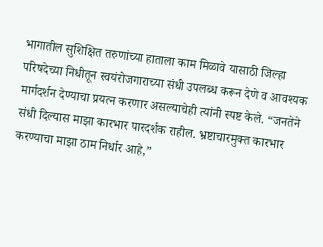भागातील सुशिक्षित तरुणांच्या हाताला काम मिळावे यासाठी जिल्हा परिषदेच्या निधीतून स्वयंरोजगाराच्या संधी उपलब्ध करून देणे व आवश्यक मार्गदर्शन देण्याचा प्रयत्न करणार असल्याचेही त्यांनी स्पष्ट केले. “जनतेने संधी दिल्यास माझा कारभार पारदर्शक राहील. भ्रष्टाचारमुक्त कारभार करण्याचा माझा ठाम निर्धार आहे,”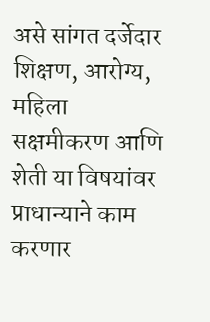असे सांगत दर्जेदार शिक्षण, आरोग्य, महिला सक्षमीकरण आणि शेती या विषयांवर प्राधान्याने काम करणार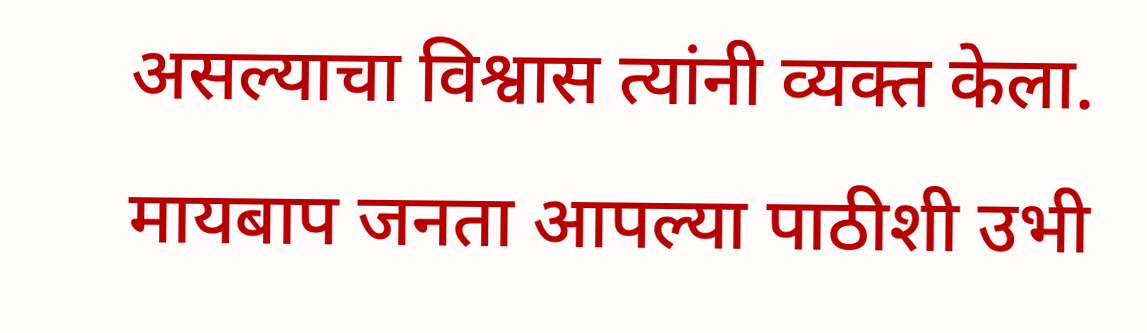असल्याचा विश्वास त्यांनी व्यक्त केला. मायबाप जनता आपल्या पाठीशी उभी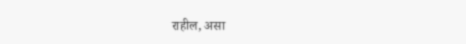राहील, असा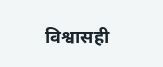विश्वासही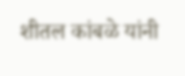शीतल कांबळे यांनी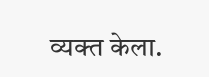व्यक्त केला.